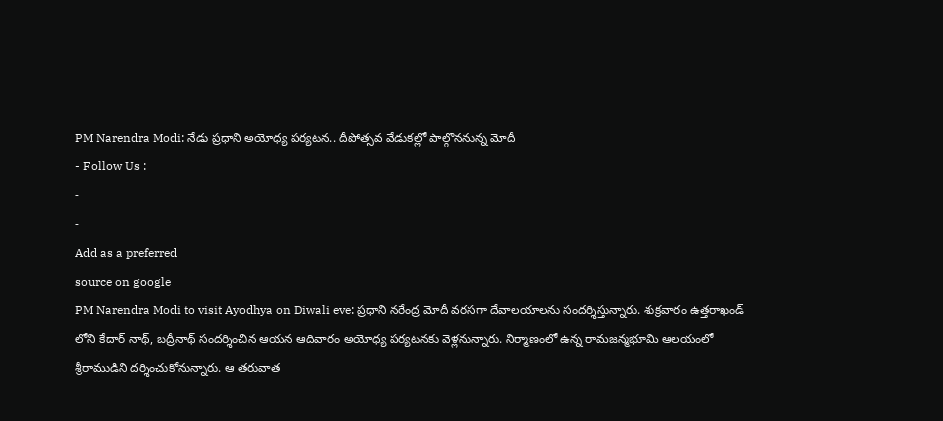PM Narendra Modi: నేడు ప్రధాని అయోధ్య పర్యటన.. దీపోత్సవ వేడుకల్లో పాల్గొననున్న మోదీ
- Follow Us :
-
-
Add as a preferred
source on google
PM Narendra Modi to visit Ayodhya on Diwali eve: ప్రధాని నరేంద్ర మోదీ వరసగా దేవాలయాలను సందర్శిస్తున్నారు. శుక్రవారం ఉత్తరాఖండ్ లోని కేదార్ నాథ్, బద్రీనాథ్ సందర్శించిన ఆయన ఆదివారం అయోధ్య పర్యటనకు వెళ్లనున్నారు. నిర్మాణంలో ఉన్న రామజన్మభూమి ఆలయంలో శ్రీరాముడిని దర్శించుకోనున్నారు. ఆ తరువాత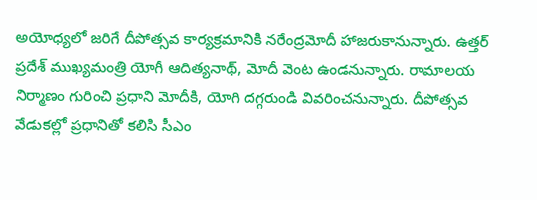అయోధ్యలో జరిగే దీపోత్సవ కార్యక్రమానికి నరేంద్రమోదీ హాజరుకానున్నారు. ఉత్తర్ ప్రదేశ్ ముఖ్యమంత్రి యోగీ ఆదిత్యనాథ్, మోదీ వెంట ఉండనున్నారు. రామాలయ నిర్మాణం గురించి ప్రధాని మోదీకి, యోగి దగ్గరుండి వివరించనున్నారు. దీపోత్సవ వేడుకల్లో ప్రధానితో కలిసి సీఎం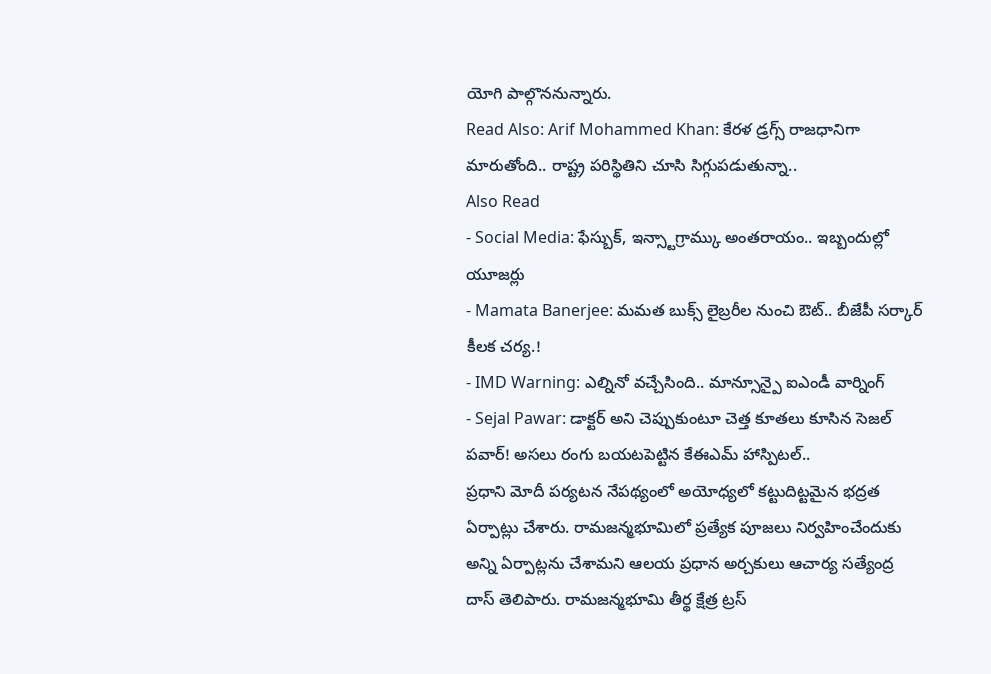యోగి పాల్గొననున్నారు.
Read Also: Arif Mohammed Khan: కేరళ డ్రగ్స్ రాజధానిగా మారుతోంది.. రాష్ట్ర పరిస్థితిని చూసి సిగ్గుపడుతున్నా..
Also Read
- Social Media: ఫేస్బుక్, ఇన్స్టాగ్రామ్కు అంతరాయం.. ఇబ్బందుల్లో యూజర్లు
- Mamata Banerjee: మమత బుక్స్ లైబ్రరీల నుంచి ఔట్.. బీజేపీ సర్కార్ కీలక చర్య.!
- IMD Warning: ఎల్నినో వచ్చేసింది.. మాన్సూన్పై ఐఎండీ వార్నింగ్
- Sejal Pawar: డాక్టర్ అని చెప్పుకుంటూ చెత్త కూతలు కూసిన సెజల్ పవార్! అసలు రంగు బయటపెట్టిన కేఈఎమ్ హాస్పిటల్..
ప్రధాని మోదీ పర్యటన నేపథ్యంలో అయోధ్యలో కట్టుదిట్టమైన భద్రత ఏర్పాట్లు చేశారు. రామజన్మభూమిలో ప్రత్యేక పూజలు నిర్వహించేందుకు అన్ని ఏర్పాట్లను చేశామని ఆలయ ప్రధాన అర్చకులు ఆచార్య సత్యేంద్ర దాస్ తెలిపారు. రామజన్మభూమి తీర్థ క్షేత్ర ట్రస్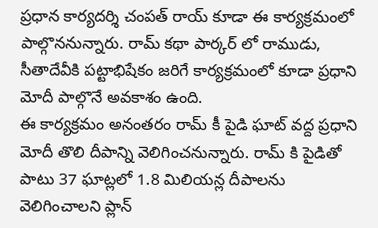ప్రధాన కార్యదర్శి చంపత్ రాయ్ కూడా ఈ కార్యక్రమంలో పాల్గొననున్నారు. రామ్ కథా పార్కర్ లో రాముడు, సీతాదేవీకి పట్టాభిషేకం జరిగే కార్యక్రమంలో కూడా ప్రధాని మోదీ పాల్గొనే అవకాశం ఉంది.
ఈ కార్యక్రమం అనంతరం రామ్ కీ పైడి ఘాట్ వద్ద ప్రధాని మోదీ తొలి దీపాన్ని వెలిగించనున్నారు. రామ్ కి పైడితో పాటు 37 ఘాట్లలో 1.8 మిలియన్ల దీపాలను వెలిగించాలని ప్లాన్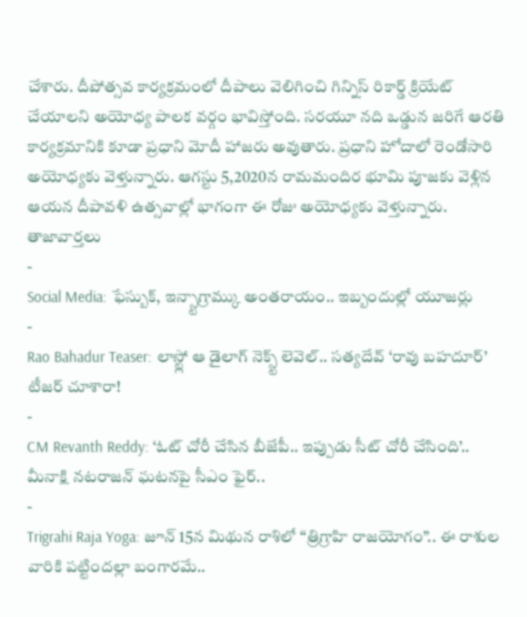చేశారు. దీపోత్సవ కార్యక్రమంలో దీపాలు వెలిగించి గిన్నిస్ రికార్డ్ క్రియేట్ చేయాలని అయోధ్య పాలక వర్గం భావిస్తోంది. సరయూ నది ఒడ్డున జరిగే ఆరతి కార్యక్రమానికి కూడా ప్రధాని మోదీ హాజరు అవుతారు. ప్రధాని హోదాలో రెండోసారి అయోధ్యకు వెళ్తున్నారు. ఆగస్టు 5,2020న రామమందిర భూమి పూజకు వెళ్లిన ఆయన దీపావళి ఉత్సవాల్లో భాగంగా ఈ రోజు అయోధ్యకు వెళ్తున్నారు.
తాజావార్తలు
-
Social Media: ఫేస్బుక్, ఇన్స్టాగ్రామ్కు అంతరాయం.. ఇబ్బందుల్లో యూజర్లు
-
Rao Bahadur Teaser: లాస్ట్లో ఆ డైలాగ్ నెక్స్ట్ లెవెల్.. సత్యదేవ్ ‘రావు బహదూర్’ టీజర్ చూశారా!
-
CM Revanth Reddy: ‘ఓట్ చోరీ చేసిన బీజేపీ.. ఇప్పుడు సీట్ చోరీ చేసింది’.. మీనాక్షి నటరాజన్ ఘటనపై సీఎం ఫైర్..
-
Trigrahi Raja Yoga: జూన్ 15న మిథున రాశిలో “త్రిగ్రాహి రాజయోగం”.. ఈ రాశుల వారికి పట్టిందల్లా బంగారమే..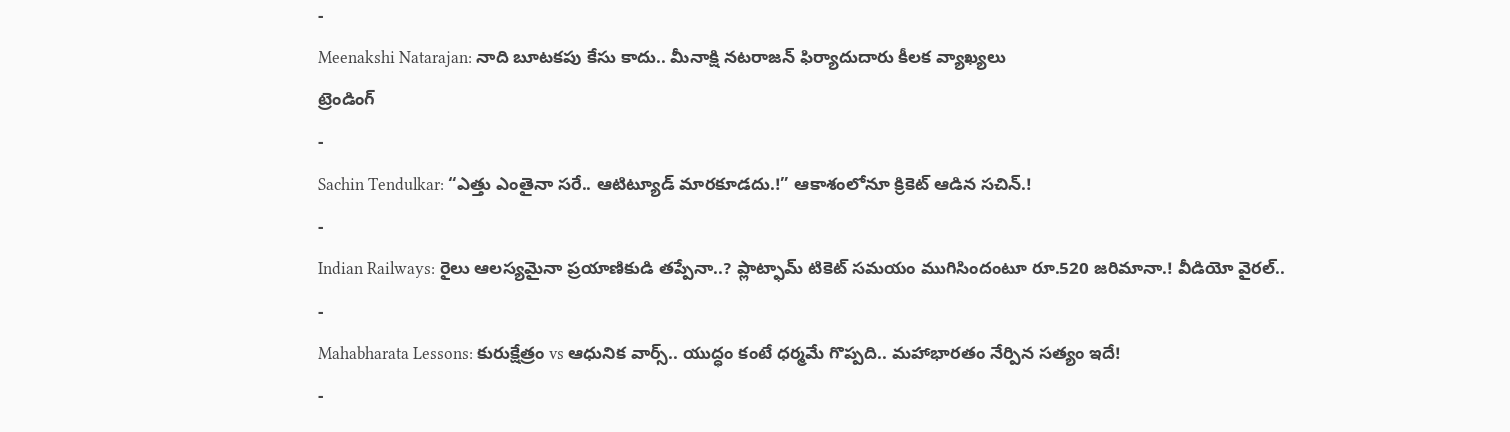-
Meenakshi Natarajan: నాది బూటకపు కేసు కాదు.. మీనాక్షి నటరాజన్ ఫిర్యాదుదారు కీలక వ్యాఖ్యలు
ట్రెండింగ్
-
Sachin Tendulkar: “ఎత్తు ఎంతైనా సరే.. ఆటిట్యూడ్ మారకూడదు.!” ఆకాశంలోనూ క్రికెట్ ఆడిన సచిన్.!
-
Indian Railways: రైలు ఆలస్యమైనా ప్రయాణికుడి తప్పేనా..? ప్లాట్ఫామ్ టికెట్ సమయం ముగిసిందంటూ రూ.520 జరిమానా.! వీడియో వైరల్..
-
Mahabharata Lessons: కురుక్షేత్రం vs ఆధునిక వార్స్.. యుద్ధం కంటే ధర్మమే గొప్పది.. మహాభారతం నేర్పిన సత్యం ఇదే!
-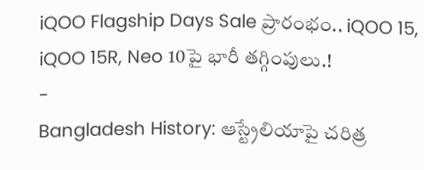iQOO Flagship Days Sale ప్రారంభం.. iQOO 15, iQOO 15R, Neo 10పై భారీ తగ్గింపులు.!
-
Bangladesh History: ఆస్ట్రేలియాపై చరిత్ర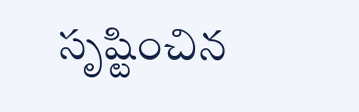సృష్టించిన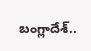బంగ్లాదేశ్..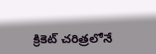క్రికెట్ చరిత్రలోనే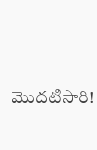మొదటిసారి!